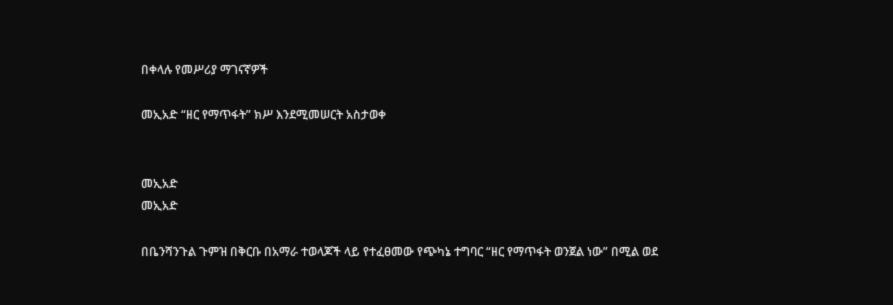በቀላሉ የመሥሪያ ማገናኛዎች

መኢአድ “ዘር የማጥፋት” ክሥ እንደሚመሠርት አስታወቀ


መኢአድ
መኢአድ

በቤንሻንጉል ጉምዝ በቅርቡ በአማራ ተወላጆች ላይ የተፈፀመው የጭካኔ ተግባር “ዘር የማጥፋት ወንጀል ነው” በሚል ወደ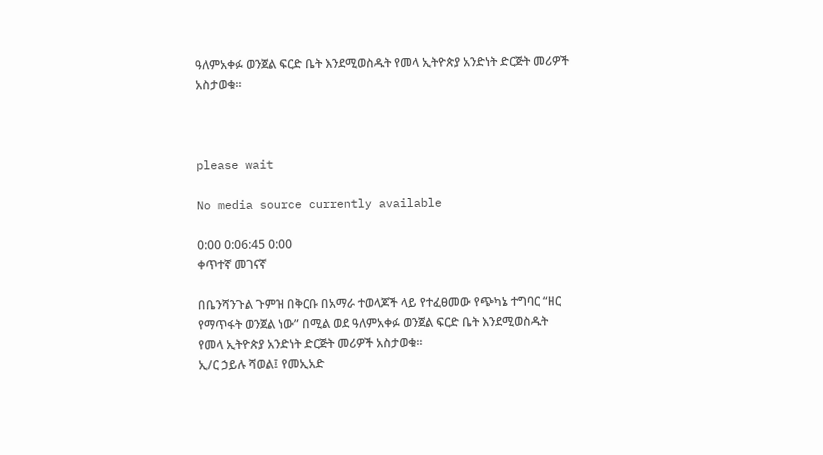ዓለምአቀፉ ወንጀል ፍርድ ቤት እንደሚወስዱት የመላ ኢትዮጵያ አንድነት ድርጅት መሪዎች አስታወቁ።



please wait

No media source currently available

0:00 0:06:45 0:00
ቀጥተኛ መገናኛ

በቤንሻንጉል ጉምዝ በቅርቡ በአማራ ተወላጆች ላይ የተፈፀመው የጭካኔ ተግባር “ዘር የማጥፋት ወንጀል ነው” በሚል ወደ ዓለምአቀፉ ወንጀል ፍርድ ቤት እንደሚወስዱት የመላ ኢትዮጵያ አንድነት ድርጅት መሪዎች አስታወቁ።
ኢ/ር ኃይሉ ሻወል፤ የመኢአድ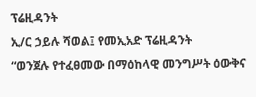ፕሬዚዳንት
ኢ/ር ኃይሉ ሻወል፤ የመኢአድ ፕሬዚዳንት
“ወንጀሉ የተፈፀመው በማዕከላዊ መንግሥት ዕውቅና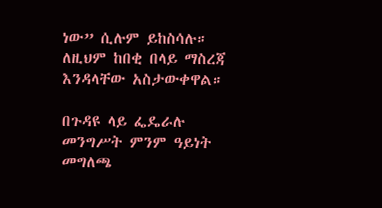ነው” ሲሉም ይከስሳሉ። ለዚህም ከበቂ በላይ ማስረጃ እንዳላቸው አስታውቀዋል።

በጉዳዩ ላይ ፌዴራሉ መንግሥት ምንም ዓይነት መግለጫ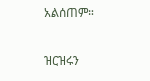አልሰጠም።

ዝርዝሩን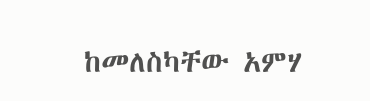ከመለስካቸው አምሃ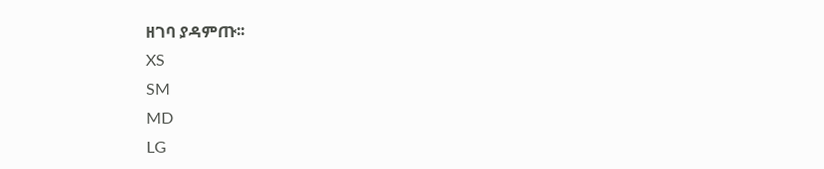ዘገባ ያዳምጡ፡፡
XS
SM
MD
LG